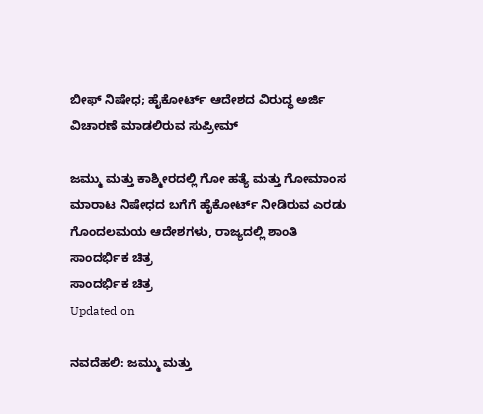ಬೀಫ್ ನಿಷೇಧ; ಹೈಕೋರ್ಟ್ ಆದೇಶದ ವಿರುದ್ಧ ಅರ್ಜಿ ವಿಚಾರಣೆ ಮಾಡಲಿರುವ ಸುಪ್ರೀಮ್

ಜಮ್ಮು ಮತ್ತು ಕಾಶ್ಮೀರದಲ್ಲಿ ಗೋ ಹತ್ಯೆ ಮತ್ತು ಗೋಮಾಂಸ ಮಾರಾಟ ನಿಷೇಧದ ಬಗೆಗೆ ಹೈಕೋರ್ಟ್ ನೀಡಿರುವ ಎರಡು ಗೊಂದಲಮಯ ಆದೇಶಗಳು, ರಾಜ್ಯದಲ್ಲಿ ಶಾಂತಿ
ಸಾಂದರ್ಭಿಕ ಚಿತ್ರ
ಸಾಂದರ್ಭಿಕ ಚಿತ್ರ
Updated on

ನವದೆಹಲಿ: ಜಮ್ಮು ಮತ್ತು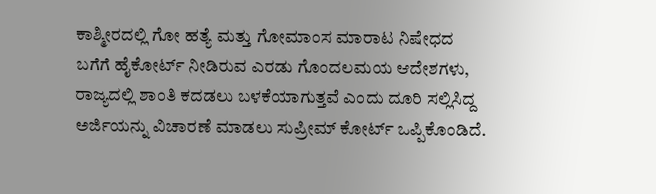ಕಾಶ್ಮೀರದಲ್ಲಿ ಗೋ ಹತ್ಯೆ ಮತ್ತು ಗೋಮಾಂಸ ಮಾರಾಟ ನಿಷೇಧದ ಬಗೆಗೆ ಹೈಕೋರ್ಟ್ ನೀಡಿರುವ ಎರಡು ಗೊಂದಲಮಯ ಆದೇಶಗಳು, ರಾಜ್ಯದಲ್ಲಿ ಶಾಂತಿ ಕದಡಲು ಬಳಕೆಯಾಗುತ್ತವೆ ಎಂದು ದೂರಿ ಸಲ್ಲಿಸಿದ್ದ ಅರ್ಜಿಯನ್ನು ವಿಚಾರಣೆ ಮಾಡಲು ಸುಪ್ರೀಮ್ ಕೋರ್ಟ್ ಒಪ್ಪಿಕೊಂಡಿದೆ.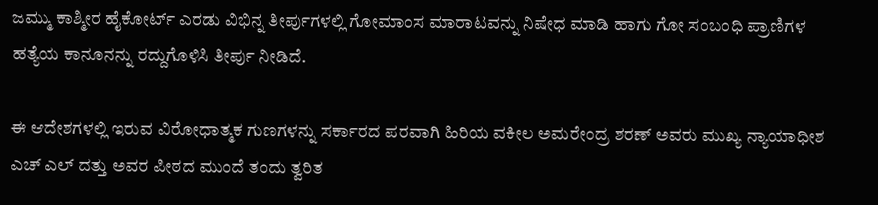ಜಮ್ಮು ಕಾಶ್ಮೀರ ಹೈಕೋರ್ಟ್ ಎರಡು ವಿಭಿನ್ನ ತೀರ್ಪುಗಳಲ್ಲಿ ಗೋಮಾಂಸ ಮಾರಾಟವನ್ನು ನಿಷೇಧ ಮಾಡಿ ಹಾಗು ಗೋ ಸಂಬಂಧಿ ಪ್ರಾಣಿಗಳ ಹತ್ಯೆಯ ಕಾನೂನನ್ನು ರದ್ದುಗೊಳಿಸಿ ತೀರ್ಪು ನೀಡಿದೆ.

ಈ ಆದೇಶಗಳಲ್ಲಿ ಇರುವ ವಿರೋಧಾತ್ಮಕ ಗುಣಗಳನ್ನು ಸರ್ಕಾರದ ಪರವಾಗಿ ಹಿರಿಯ ವಕೀಲ ಅಮರೇಂದ್ರ ಶರಣ್ ಅವರು ಮುಖ್ಯ ನ್ಯಾಯಾಧೀಶ ಎಚ್ ಎಲ್ ದತ್ತು ಅವರ ಪೀಠದ ಮುಂದೆ ತಂದು ತ್ವರಿತ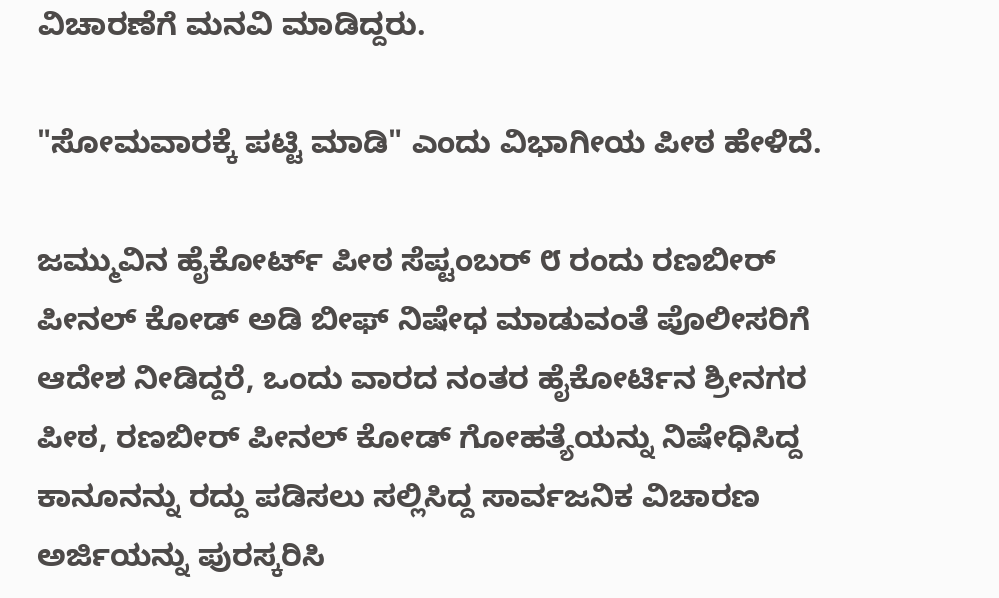ವಿಚಾರಣೆಗೆ ಮನವಿ ಮಾಡಿದ್ದರು.

"ಸೋಮವಾರಕ್ಕೆ ಪಟ್ಟಿ ಮಾಡಿ" ಎಂದು ವಿಭಾಗೀಯ ಪೀಠ ಹೇಳಿದೆ.

ಜಮ್ಮುವಿನ ಹೈಕೋರ್ಟ್ ಪೀಠ ಸೆಪ್ಟಂಬರ್ ೮ ರಂದು ರಣಬೀರ್ ಪೀನಲ್ ಕೋಡ್ ಅಡಿ ಬೀಫ್ ನಿಷೇಧ ಮಾಡುವಂತೆ ಪೊಲೀಸರಿಗೆ ಆದೇಶ ನೀಡಿದ್ದರೆ, ಒಂದು ವಾರದ ನಂತರ ಹೈಕೋರ್ಟಿನ ಶ್ರೀನಗರ ಪೀಠ, ರಣಬೀರ್ ಪೀನಲ್ ಕೋಡ್ ಗೋಹತ್ಯೆಯನ್ನು ನಿಷೇಧಿಸಿದ್ದ ಕಾನೂನನ್ನು ರದ್ದು ಪಡಿಸಲು ಸಲ್ಲಿಸಿದ್ದ ಸಾರ್ವಜನಿಕ ವಿಚಾರಣ ಅರ್ಜಿಯನ್ನು ಪುರಸ್ಕರಿಸಿ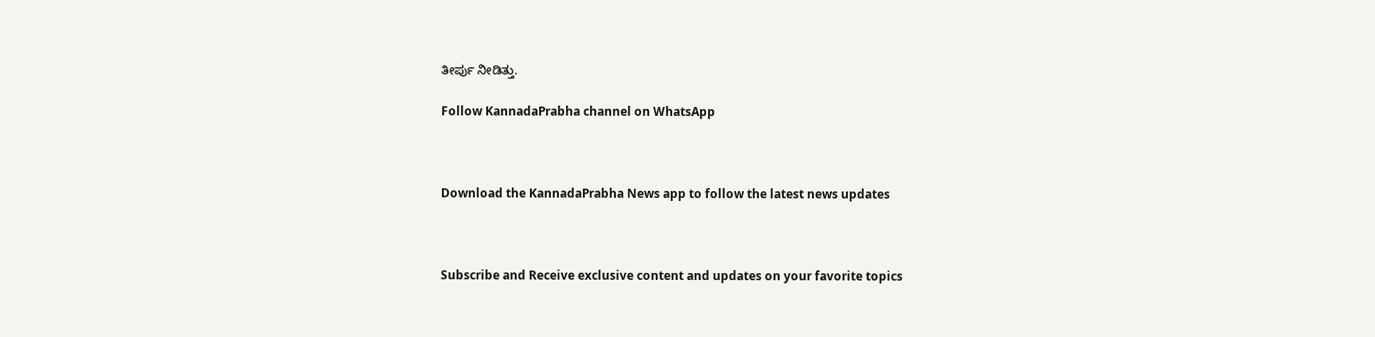ತೀರ್ಪು ನೀಡಿತ್ತು.

Follow KannadaPrabha channel on WhatsApp



Download the KannadaPrabha News app to follow the latest news updates



Subscribe and Receive exclusive content and updates on your favorite topics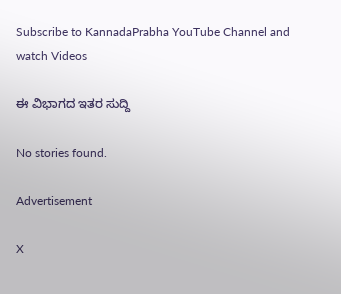Subscribe to KannadaPrabha YouTube Channel and watch Videos

ಈ ವಿಭಾಗದ ಇತರ ಸುದ್ದಿ

No stories found.

Advertisement

X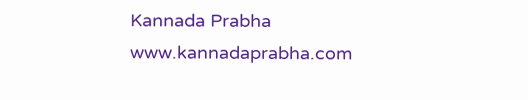Kannada Prabha
www.kannadaprabha.com